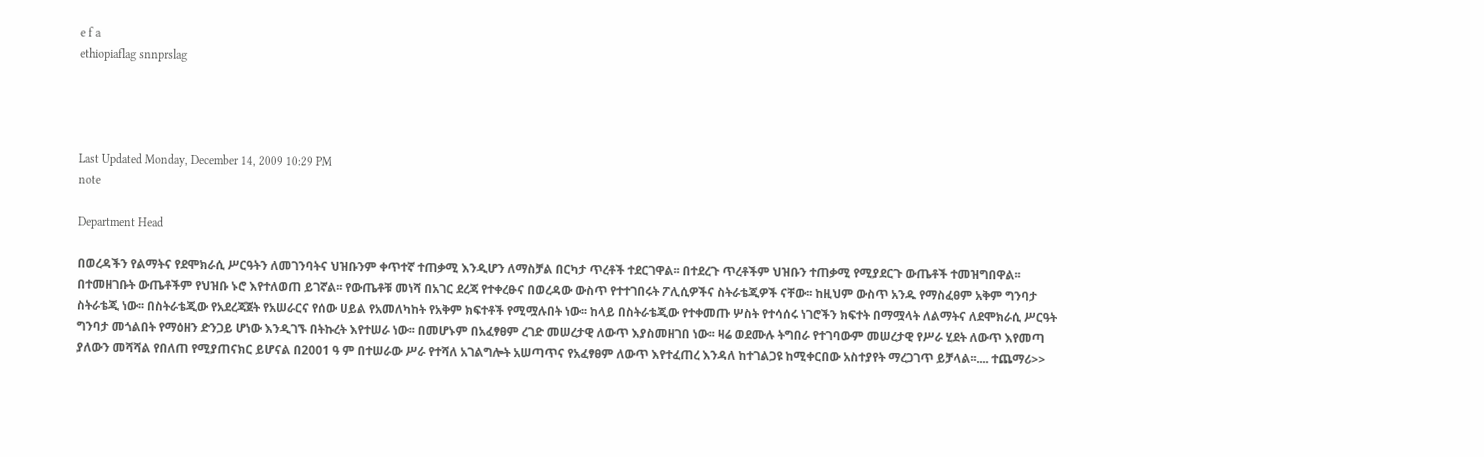e f a
ethiopiaflag snnprslag




Last Updated Monday, December 14, 2009 10:29 PM
note

Department Head

በወረዳችን የልማትና የደሞክራሲ ሥርዓትን ለመገንባትና ህዝቡንም ቀጥተኛ ተጠቃሚ እንዲሆን ለማስቻል በርካታ ጥረቶች ተደርገዋል፡፡ በተደረጉ ጥረቶችም ህዝቡን ተጠቃሚ የሚያደርጉ ውጤቶች ተመዝግበዋል፡፡ በተመዘገቡት ውጤቶችም የህዝቡ ኑሮ እየተለወጠ ይገኛል፡፡ የውጤቶቹ መነሻ በአገር ደረጃ የተቀረፁና በወረዳው ውስጥ የተተገበሩት ፖሊሲዎችና ስትራቴጂዎች ናቸው፡፡ ከዚህም ውስጥ አንዱ የማስፈፀም አቅም ግንባታ ስትራቴጂ ነው፡፡ በስትራቴጂው የአደረጃጀት የአሠራርና የሰው ሀይል የአመለካከት የአቅም ክፍተቶች የሚሟሉበት ነው፡፡ ከላይ በስትራቴጂው የተቀመጡ ሦስት የተሳሰሩ ነገሮችን ክፍተት በማሟላት ለልማትና ለደሞክራሲ ሥርዓት ግንባታ መጎልበት የማዕዘን ድንጋይ ሆነው እንዲገኙ በትኩረት እየተሠራ ነው፡፡ በመሆኑም በአፈፃፀም ረገድ መሠረታዊ ለውጥ እያስመዘገበ ነው፡፡ ዛሬ ወደሙሉ ትግበራ የተገባውም መሠረታዊ የሥራ ሂደት ለውጥ እየመጣ ያለውን መሻሻል የበለጠ የሚያጠናክር ይሆናል በ2001 ዓ ም በተሠራው ሥራ የተሻለ አገልግሎት አሠጣጥና የአፈፃፀም ለውጥ እየተፈጠረ እንዳለ ከተገልጋዩ ከሚቀርበው አስተያየት ማረጋገጥ ይቻላል፡፡.... ተጨማሪ>>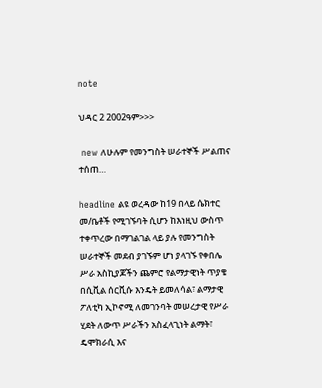note

ህዳር 2 2002ዓም>>>

 new ለሁሉም የመንግስት ሠራተኞች ሥልጠና ተሰጠ…

headline ልዩ ወረዳው ከ19 በላይ ሴክተር መ/ቤቶች የሚገኙባት ሲሆን ከእነዚህ ውስጥ ተቀጥረው በማገልገል ላይ ያሉ የመንግስት ሠራተኞች መደብ ያገኙም ሆነ ያላገኙ የቀበሌ ሥራ አስኪያጆችን ጨምሮ የልማታዊነት ጥያቄ በሲቪል ሰርቪሱ እንዴት ይመለሳል፣ ልማታዊ ፖለቲካ ኢኮኖሚ ለመገንባት መሠረታዊ የሥራ ሂደት ለውጥ ሥራችን አስፈላጊነት ልማት፣ ዴሞክራሲ እና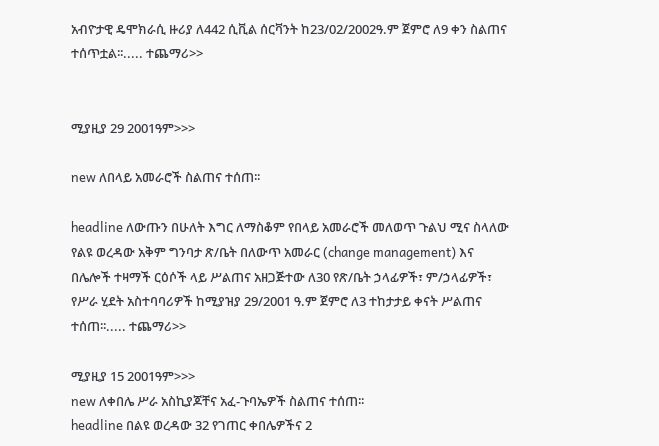አብዮታዊ ዴሞክራሲ ዙሪያ ለ442 ሲቪል ሰርቫንት ከ23/02/2002ዓ.ም ጀምሮ ለ9 ቀን ስልጠና ተሰጥቷል፡፡..... ተጨማሪ>>


ሚያዚያ 29 2001ዓም>>>

new ለበላይ አመራሮች ስልጠና ተሰጠ፡፡

headline ለውጡን በሁለት እግር ለማስቆም የበላይ አመራሮች መለወጥ ጉልህ ሚና ስላለው የልዩ ወረዳው አቅም ግንባታ ጽ/ቤት በለውጥ አመራር (change management) እና በሌሎች ተዛማች ርዕሶች ላይ ሥልጠና አዘጋጅተው ለ30 የጽ/ቤት ኃላፊዎች፣ ም/ኃላፊዎች፣ የሥራ ሂደት አስተባባሪዎች ከሚያዝያ 29/2001 ዓ.ም ጀምሮ ለ3 ተከታታይ ቀናት ሥልጠና ተሰጠ፡፡..... ተጨማሪ>>

ሚያዚያ 15 2001ዓም>>>
new ለቀበሌ ሥራ አስኪያጆቸና አፈ-ጉባኤዎች ስልጠና ተሰጠ፡፡
headline በልዩ ወረዳው 32 የገጠር ቀበሌዎችና 2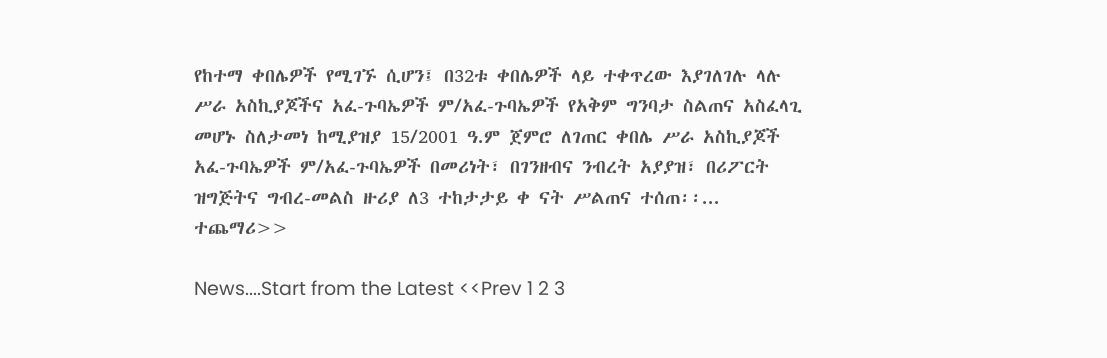የከተማ ቀበሌዎች የሚገኙ ሲሆን፤ በ32ቱ ቀበሌዎች ላይ ተቀጥረው እያገለገሉ ላሉ ሥራ አስኪያጆችና አፈ-ጉባኤዎች ም/አፈ-ጉባኤዎች የአቅም ግንባታ ስልጠና አስፈላጊ መሆኑ ስለታመነ ከሚያዝያ 15/2001 ዓ.ም ጀምሮ ለገጠር ቀበሌ ሥራ አስኪያጆች አፈ-ጉባኤዎች ም/አፈ-ጉባኤዎች በመሪነት፣ በገንዘብና ንብረት አያያዝ፣ በሪፖርት ዝግጅትና ግብረ-መልስ ዙሪያ ለ3 ተከታታይ ቀ ናት ሥልጠና ተሰጠ፡፡... ተጨማሪ>>

News....Start from the Latest <<Prev 1 2 3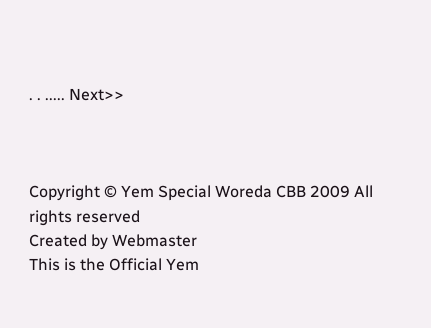. . ..... Next>>



Copyright © Yem Special Woreda CBB 2009 All rights reserved
Created by Webmaster
This is the Official Yem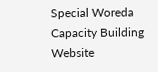Special Woreda Capacity Building Website